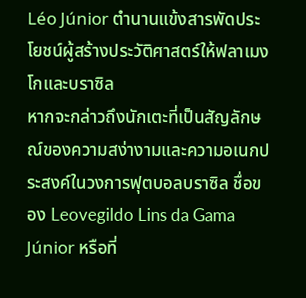Léo Júnior ตำนานแข้งสารพัดประโยชน์ผู้สร้างประวัติศาสตร์ให้ฟลาเมงโกและบราซิล
หากจะกล่าวถึงนักเตะที่เป็นสัญลักษณ์ของความสง่างามและความอเนกประสงค์ในวงการฟุตบอลบราซิล ชื่อของ Leovegildo Lins da Gama Júnior หรือที่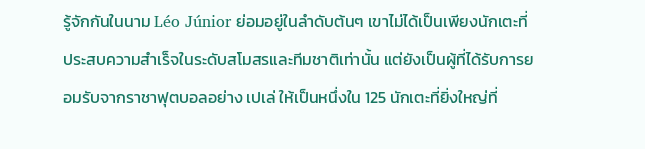รู้จักกันในนาม Léo Júnior ย่อมอยู่ในลำดับต้นๆ เขาไม่ได้เป็นเพียงนักเตะที่ประสบความสำเร็จในระดับสโมสรและทีมชาติเท่านั้น แต่ยังเป็นผู้ที่ได้รับการยอมรับจากราชาฟุตบอลอย่าง เปเล่ ให้เป็นหนึ่งใน 125 นักเตะที่ยิ่งใหญ่ที่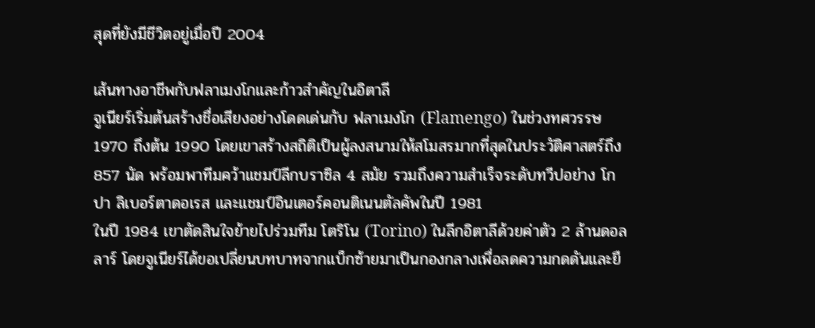สุดที่ยังมีชีวิตอยู่เมื่อปี 2004

เส้นทางอาชีพกับฟลาเมงโกและก้าวสำคัญในอิตาลี
จูเนียร์เริ่มต้นสร้างชื่อเสียงอย่างโดดเด่นกับ ฟลาเมงโก (Flamengo) ในช่วงทศวรรษ 1970 ถึงต้น 1990 โดยเขาสร้างสถิติเป็นผู้ลงสนามให้สโมสรมากที่สุดในประวัติศาสตร์ถึง 857 นัด พร้อมพาทีมคว้าแชมป์ลีกบราซิล 4 สมัย รวมถึงความสำเร็จระดับทวีปอย่าง โกปา ลิเบอร์ตาดอเรส และแชมป์อินเตอร์คอนติเนนตัลคัพในปี 1981
ในปี 1984 เขาตัดสินใจย้ายไปร่วมทีม โตริโน (Torino) ในลีกอิตาลีด้วยค่าตัว 2 ล้านดอลลาร์ โดยจูเนียร์ได้ขอเปลี่ยนบทบาทจากแบ็กซ้ายมาเป็นกองกลางเพื่อลดความกดดันและยื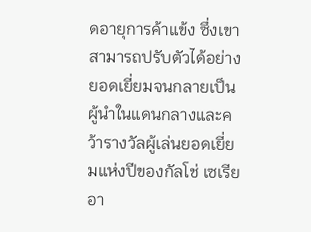ดอายุการค้าแข้ง ซึ่งเขาสามารถปรับตัวได้อย่างยอดเยี่ยมจนกลายเป็นผู้นำในแดนกลางและคว้ารางวัลผู้เล่นยอดเยี่ยมแห่งปีของกัลโช่ เซเรีย อา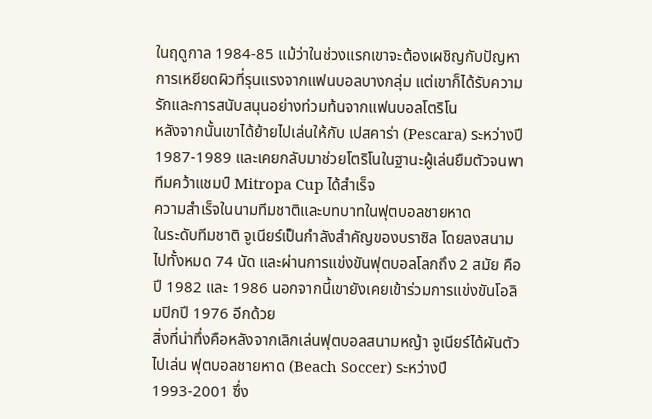ในฤดูกาล 1984-85 แม้ว่าในช่วงแรกเขาจะต้องเผชิญกับปัญหาการเหยียดผิวที่รุนแรงจากแฟนบอลบางกลุ่ม แต่เขาก็ได้รับความรักและการสนับสนุนอย่างท่วมท้นจากแฟนบอลโตริโน
หลังจากนั้นเขาได้ย้ายไปเล่นให้กับ เปสคาร่า (Pescara) ระหว่างปี 1987-1989 และเคยกลับมาช่วยโตริโนในฐานะผู้เล่นยืมตัวจนพาทีมคว้าแชมป์ Mitropa Cup ได้สำเร็จ
ความสำเร็จในนามทีมชาติและบทบาทในฟุตบอลชายหาด
ในระดับทีมชาติ จูเนียร์เป็นกำลังสำคัญของบราซิล โดยลงสนามไปทั้งหมด 74 นัด และผ่านการแข่งขันฟุตบอลโลกถึง 2 สมัย คือปี 1982 และ 1986 นอกจากนี้เขายังเคยเข้าร่วมการแข่งขันโอลิมปิกปี 1976 อีกด้วย
สิ่งที่น่าทึ่งคือหลังจากเลิกเล่นฟุตบอลสนามหญ้า จูเนียร์ได้ผันตัวไปเล่น ฟุตบอลชายหาด (Beach Soccer) ระหว่างปี 1993-2001 ซึ่ง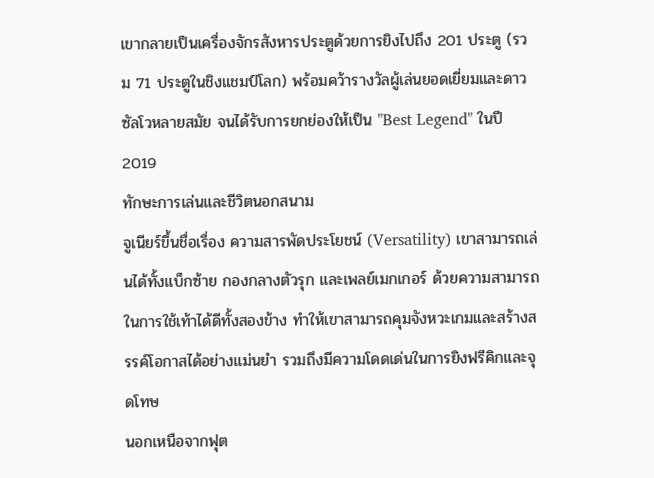เขากลายเป็นเครื่องจักรสังหารประตูด้วยการยิงไปถึง 201 ประตู (รวม 71 ประตูในชิงแชมป์โลก) พร้อมคว้ารางวัลผู้เล่นยอดเยี่ยมและดาวซัลโวหลายสมัย จนได้รับการยกย่องให้เป็น "Best Legend" ในปี 2019
ทักษะการเล่นและชีวิตนอกสนาม
จูเนียร์ขึ้นชื่อเรื่อง ความสารพัดประโยชน์ (Versatility) เขาสามารถเล่นได้ทั้งแบ็กซ้าย กองกลางตัวรุก และเพลย์เมกเกอร์ ด้วยความสามารถในการใช้เท้าได้ดีทั้งสองข้าง ทำให้เขาสามารถคุมจังหวะเกมและสร้างสรรค์โอกาสได้อย่างแม่นยำ รวมถึงมีความโดดเด่นในการยิงฟรีคิกและจุดโทษ
นอกเหนือจากฟุต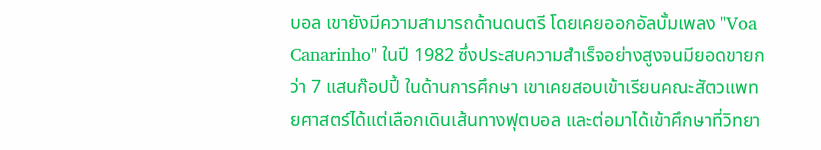บอล เขายังมีความสามารถด้านดนตรี โดยเคยออกอัลบั้มเพลง "Voa Canarinho" ในปี 1982 ซึ่งประสบความสำเร็จอย่างสูงจนมียอดขายกว่า 7 แสนก๊อปปี้ ในด้านการศึกษา เขาเคยสอบเข้าเรียนคณะสัตวแพทยศาสตร์ได้แต่เลือกเดินเส้นทางฟุตบอล และต่อมาได้เข้าศึกษาที่วิทยา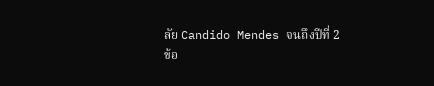ลัย Candido Mendes จนถึงปีที่ 2
ข้อ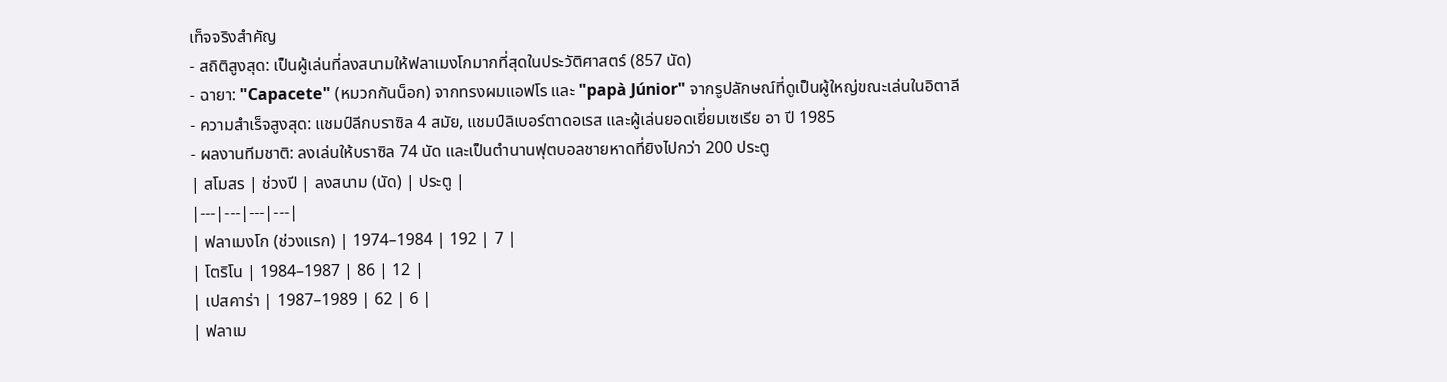เท็จจริงสำคัญ
- สถิติสูงสุด: เป็นผู้เล่นที่ลงสนามให้ฟลาเมงโกมากที่สุดในประวัติศาสตร์ (857 นัด)
- ฉายา: "Capacete" (หมวกกันน็อก) จากทรงผมแอฟโร และ "papà Júnior" จากรูปลักษณ์ที่ดูเป็นผู้ใหญ่ขณะเล่นในอิตาลี
- ความสำเร็จสูงสุด: แชมป์ลีกบราซิล 4 สมัย, แชมป์ลิเบอร์ตาดอเรส และผู้เล่นยอดเยี่ยมเซเรีย อา ปี 1985
- ผลงานทีมชาติ: ลงเล่นให้บราซิล 74 นัด และเป็นตำนานฟุตบอลชายหาดที่ยิงไปกว่า 200 ประตู
| สโมสร | ช่วงปี | ลงสนาม (นัด) | ประตู |
|---|---|---|---|
| ฟลาเมงโก (ช่วงแรก) | 1974–1984 | 192 | 7 |
| โตริโน | 1984–1987 | 86 | 12 |
| เปสคาร่า | 1987–1989 | 62 | 6 |
| ฟลาเม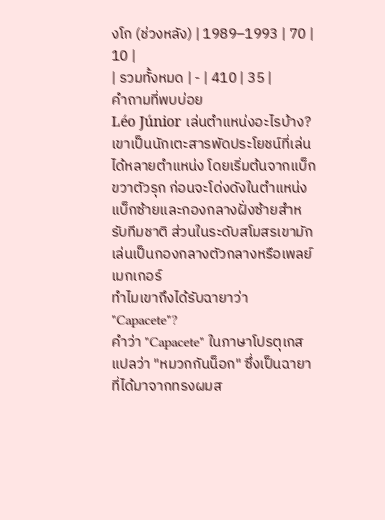งโก (ช่วงหลัง) | 1989–1993 | 70 | 10 |
| รวมทั้งหมด | - | 410 | 35 |
คำถามที่พบบ่อย
Léo Júnior เล่นตำแหน่งอะไรบ้าง?
เขาเป็นนักเตะสารพัดประโยชน์ที่เล่นได้หลายตำแหน่ง โดยเริ่มต้นจากแบ็กขวาตัวรุก ก่อนจะโด่งดังในตำแหน่งแบ็กซ้ายและกองกลางฝั่งซ้ายสำหรับทีมชาติ ส่วนในระดับสโมสรเขามักเล่นเป็นกองกลางตัวกลางหรือเพลย์เมกเกอร์
ทำไมเขาถึงได้รับฉายาว่า "Capacete"?
คำว่า "Capacete" ในภาษาโปรตุเกสแปลว่า "หมวกกันน็อก" ซึ่งเป็นฉายาที่ได้มาจากทรงผมส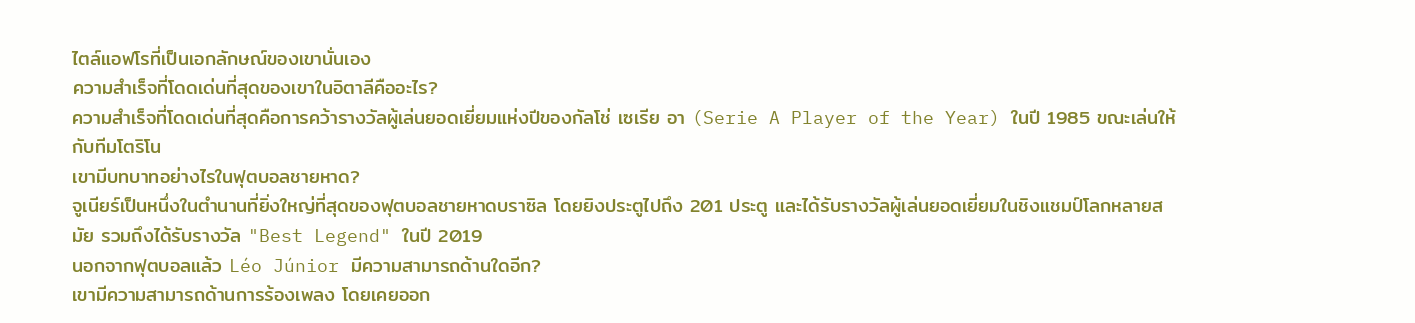ไตล์แอฟโรที่เป็นเอกลักษณ์ของเขานั่นเอง
ความสำเร็จที่โดดเด่นที่สุดของเขาในอิตาลีคืออะไร?
ความสำเร็จที่โดดเด่นที่สุดคือการคว้ารางวัลผู้เล่นยอดเยี่ยมแห่งปีของกัลโช่ เซเรีย อา (Serie A Player of the Year) ในปี 1985 ขณะเล่นให้กับทีมโตริโน
เขามีบทบาทอย่างไรในฟุตบอลชายหาด?
จูเนียร์เป็นหนึ่งในตำนานที่ยิ่งใหญ่ที่สุดของฟุตบอลชายหาดบราซิล โดยยิงประตูไปถึง 201 ประตู และได้รับรางวัลผู้เล่นยอดเยี่ยมในชิงแชมป์โลกหลายสมัย รวมถึงได้รับรางวัล "Best Legend" ในปี 2019
นอกจากฟุตบอลแล้ว Léo Júnior มีความสามารถด้านใดอีก?
เขามีความสามารถด้านการร้องเพลง โดยเคยออก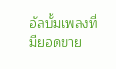อัลบั้มเพลงที่มียอดขาย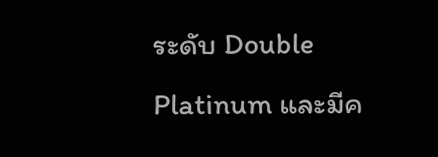ระดับ Double Platinum และมีค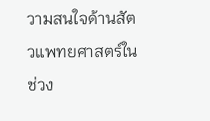วามสนใจด้านสัตวแพทยศาสตร์ในช่วง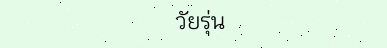วัยรุ่น